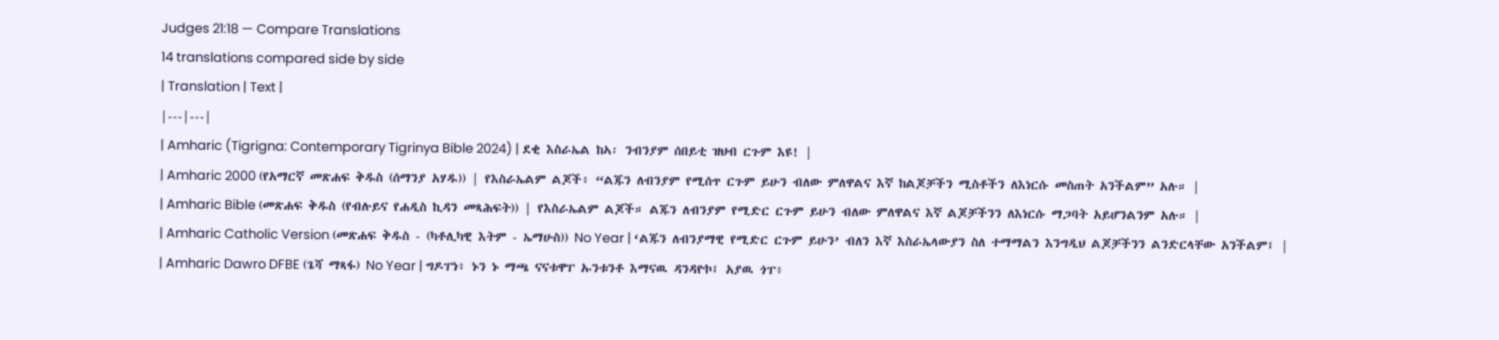Judges 21:18 — Compare Translations
14 translations compared side by side
| Translation | Text |
|---|---|
| Amharic (Tigrigna: Contemporary Tigrinya Bible 2024) | ደቂ እስራኤል ከኣ፡ ንብንያም ሰበይቲ ዝህብ ርጉም እዩ! |
| Amharic 2000 (የአማርኛ መጽሐፍ ቅዱስ (ሰማንያ አሃዱ)) | የእስራኤልም ልጆች፥ “ልጁን ለብንያም የሚሰጥ ርጉም ይሁን ብለው ምለዋልና እኛ ከልጆቻችን ሚስቶችን ለእነርሱ መስጠት አንችልም” አሉ። |
| Amharic Bible (መጽሐፍ ቅዱስ (የብሉይና የሐዲስ ኪዳን መጻሕፍት)) | የእስራኤልም ልጆች። ልጁን ለብንያም የሚድር ርጉም ይሁን ብለው ምለዋልና እኛ ልጆቻችንን ለእነርሱ ማጋባት አይሆንልንም አሉ። |
| Amharic Catholic Version (መጽሐፍ ቅዱስ - (ካቶሊካዊ እትም - ኤማሁስ)) No Year | ‘ልጁን ለብንያማዊ የሚድር ርጉም ይሁን’ ብለን እኛ እስራኤላውያን ስለ ተማማልን እንግዲህ ልጆቻችንን ልንድርላቸው አንችልም፤ |
| Amharic Dawro DFBE (ጌሻ ማጻፋ) No Year | ግዶፐነ፥ ኑን ኑ ማጫ ናናቱዋፐ ኡንቱንቶ እማናዉ ዳንዳዮኮ፤ አያዉ ጎፐ፥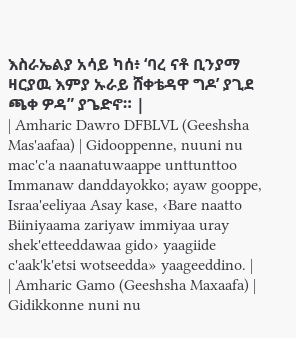እስራኤልያ አሳይ ካሰ፥ ‘ባረ ናቶ ቢንያማ ዛርያዉ እምያ ኡራይ ሸቀቴዳዋ ግዶ’ ያጊደ ጫቀ ዎዳ” ያጌድኖ። |
| Amharic Dawro DFBLVL (Geeshsha Mas'aafaa) | Gidooppenne, nuuni nu mac'c'a naanatuwaappe unttunttoo Immanaw danddayokko; ayaw gooppe, Israa'eeliyaa Asay kase, ‹Bare naatto Biiniyaama zariyaw immiyaa uray shek'etteeddawaa gido› yaagiide c'aak'k'etsi wotseedda» yaageeddino. |
| Amharic Gamo (Geeshsha Maxaafa) | Gidikkonne nuni nu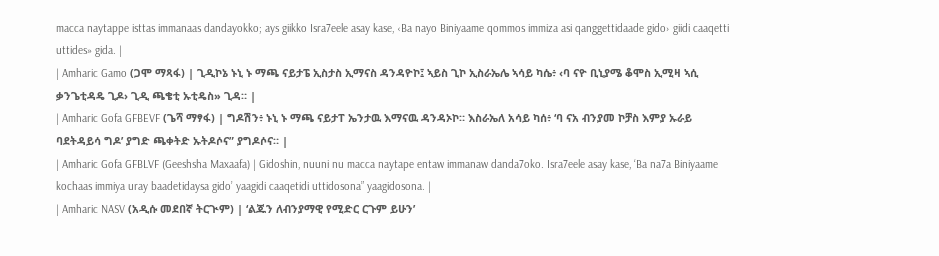macca naytappe isttas immanaas dandayokko; ays giikko Isra7eele asay kase, ‹Ba nayo Biniyaame qommos immiza asi qanggettidaade gido› giidi caaqetti uttides» gida. |
| Amharic Gamo (ጋሞ ማጻፋ) | ጊዲኮኔ ኑኒ ኑ ማጫ ናይታፔ ኢስታስ ኢማናስ ዳንዳዮኮ፤ ኣይስ ጊኮ ኢስራኤሌ ኣሳይ ካሴ፥ ‹ባ ናዮ ቢኒያሜ ቆሞስ ኢሚዛ ኣሲ ቃንጌቲዳዴ ጊዶ› ጊዲ ጫቄቲ ኡቲዴስ» ጊዳ። |
| Amharic Gofa GFBEVF (ጌሻ ማፃፋ) | ግዶሽን፥ ኑኒ ኑ ማጫ ናይታፐ ኤንታዉ እማናዉ ዳንዳኦኮ። እስራኤለ አሳይ ካሰ፥ ‘ባ ናአ ብንያመ ኮቻስ እምያ ኡራይ ባደትዳይሳ ግዶ’ ያግድ ጫቀትድ ኡትዶሶና” ያግዶሶና። |
| Amharic Gofa GFBLVF (Geeshsha Maxaafa) | Gidoshin, nuuni nu macca naytape entaw immanaw danda7oko. Isra7eele asay kase, ‘Ba na7a Biniyaame kochaas immiya uray baadetidaysa gido’ yaagidi caaqetidi uttidosona” yaagidosona. |
| Amharic NASV (አዲሱ መደበኛ ትርጒም) | ‘ልጁን ለብንያማዊ የሚድር ርጉም ይሁን’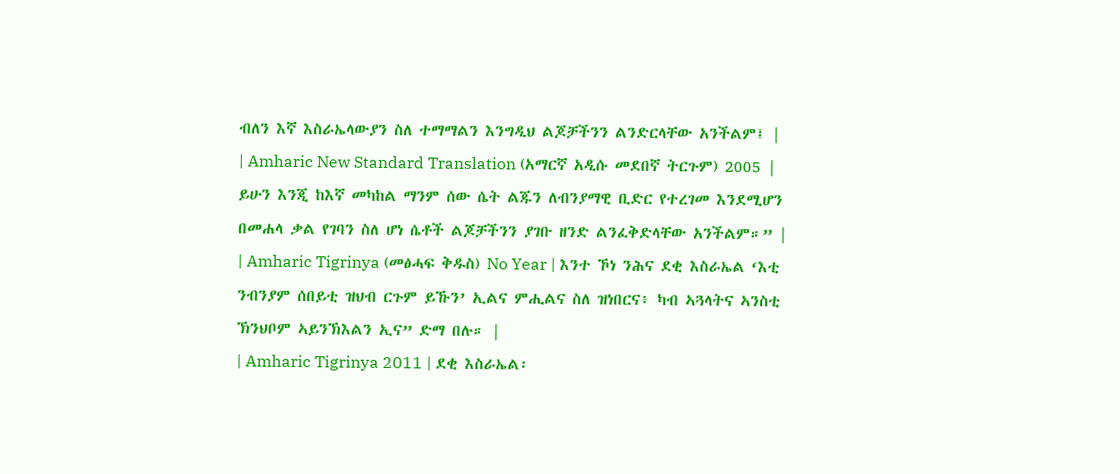ብለን እኛ እስራኤላውያን ስለ ተማማልን እንግዲህ ልጆቻችንን ልንድርላቸው አንችልም፤ |
| Amharic New Standard Translation (አማርኛ አዲሱ መደበኛ ትርጉም) 2005 | ይሁን እንጂ ከእኛ መካከል ማንም ሰው ሴት ልጁን ለብንያማዊ ቢድር የተረገመ እንደሚሆን በመሐላ ቃል የገባን ስለ ሆነ ሴቶች ልጆቻችንን ያገቡ ዘንድ ልንፈቅድላቸው አንችልም።” |
| Amharic Tigrinya (መፅሓፍ ቅዱስ) No Year | እንተ ኾነ ንሕና ደቂ እስራኤል ‘እቲ ንብንያም ሰበይቲ ዝህብ ርጉም ይኹን’ ኢልና ምሒልና ስለ ዝነበርና፥ ካብ ኣጓላትና ኣንስቲ ኽንህቦም ኣይንኽእልን ኢና” ድማ በሉ። |
| Amharic Tigrinya 2011 | ደቂ እስራኤል፡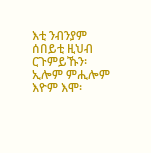እቲ ንብንያም ሰበይቲ ዚህብ ርጉምይኹን፡ ኢሎም ምሒሎም እዮም እሞ፡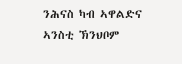ንሕናስ ካብ ኣዋልድና ኣንስቲ ኽንህቦም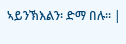ኣይንኽእልን፡ ድማ በሉ። |